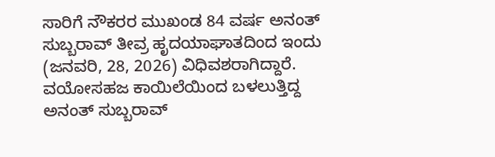ಸಾರಿಗೆ ನೌಕರರ ಮುಖಂಡ 84 ವರ್ಷ ಅನಂತ್ ಸುಬ್ಬರಾವ್ ತೀವ್ರ ಹೃದಯಾಘಾತದಿಂದ ಇಂದು (ಜನವರಿ, 28, 2026) ವಿಧಿವಶರಾಗಿದ್ದಾರೆ. ವಯೋಸಹಜ ಕಾಯಿಲೆಯಿಂದ ಬಳಲುತ್ತಿದ್ದ ಅನಂತ್ ಸುಬ್ಬರಾವ್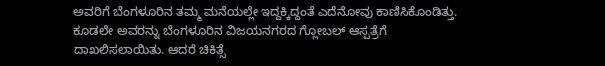ಅವರಿಗೆ ಬೆಂಗಳೂರಿನ ತಮ್ಮ ಮನೆಯಲ್ಲೇ ಇದ್ದಕ್ಕಿದ್ದಂತೆ ಎದೆನೋವು ಕಾಣಿಸಿಕೊಂಡಿತ್ತು. ಕೂಡಲೇ ಅವರನ್ನು ಬೆಂಗಳೂರಿನ ವಿಜಯನಗರದ ಗ್ಲೋಬಲ್ ಆಸ್ಪತ್ರೆಗೆ ದಾಖಲಿಸಲಾಯಿತು. ಆದರೆ ಚಿಕಿತ್ಸೆ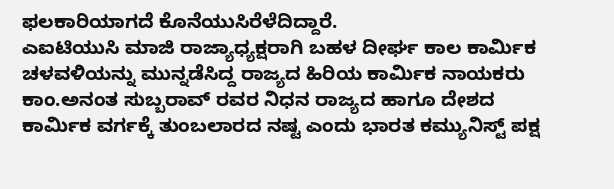ಫಲಕಾರಿಯಾಗದೆ ಕೊನೆಯುಸಿರೆಳೆದಿದ್ದಾರೆ.
ಎಐಟಿಯುಸಿ ಮಾಜಿ ರಾಜ್ಯಾಧ್ಯಕ್ಷರಾಗಿ ಬಹಳ ದೀರ್ಘ ಕಾಲ ಕಾರ್ಮಿಕ ಚಳವಳಿಯನ್ನು ಮುನ್ನಡೆಸಿದ್ದ ರಾಜ್ಯದ ಹಿರಿಯ ಕಾರ್ಮಿಕ ನಾಯಕರು ಕಾಂ.ಅನಂತ ಸುಬ್ಬರಾವ್ ರವರ ನಿಧನ ರಾಜ್ಯದ ಹಾಗೂ ದೇಶದ ಕಾರ್ಮಿಕ ವರ್ಗಕ್ಕೆ ತುಂಬಲಾರದ ನಷ್ಟ ಎಂದು ಭಾರತ ಕಮ್ಯುನಿಸ್ಟ್ ಪಕ್ಷ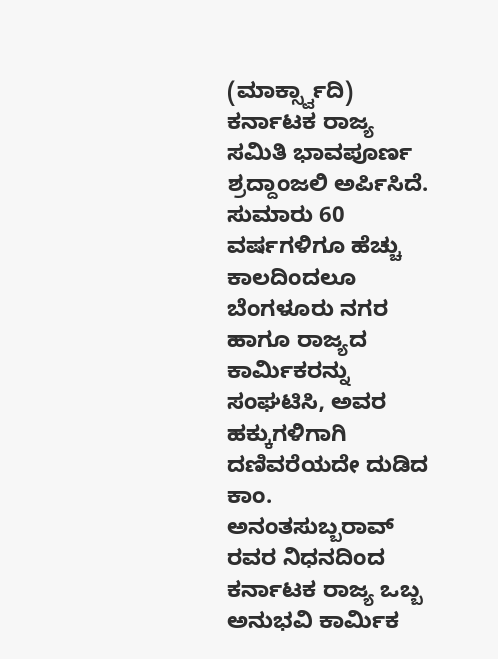(ಮಾರ್ಕ್ಸ್ವಾದಿ) ಕರ್ನಾಟಕ ರಾಜ್ಯ ಸಮಿತಿ ಭಾವಪೂರ್ಣ ಶ್ರದ್ದಾಂಜಲಿ ಅರ್ಪಿಸಿದೆ.
ಸುಮಾರು 60 ವರ್ಷಗಳಿಗೂ ಹೆಚ್ಚು ಕಾಲದಿಂದಲೂ ಬೆಂಗಳೂರು ನಗರ ಹಾಗೂ ರಾಜ್ಯದ ಕಾರ್ಮಿಕರನ್ನು ಸಂಘಟಿಸಿ, ಅವರ ಹಕ್ಕುಗಳಿಗಾಗಿ ದಣಿವರೆಯದೇ ದುಡಿದ ಕಾಂ. ಅನಂತಸುಬ್ಬರಾವ್ ರವರ ನಿಧನದಿಂದ ಕರ್ನಾಟಕ ರಾಜ್ಯ ಒಬ್ಬ ಅನುಭವಿ ಕಾರ್ಮಿಕ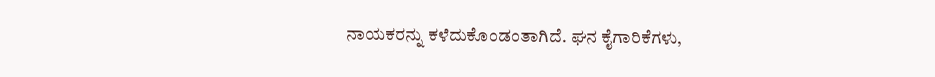ನಾಯಕರನ್ನು ಕಳೆದುಕೊಂಡಂತಾಗಿದೆ. ಘನ ಕೈಗಾರಿಕೆಗಳು,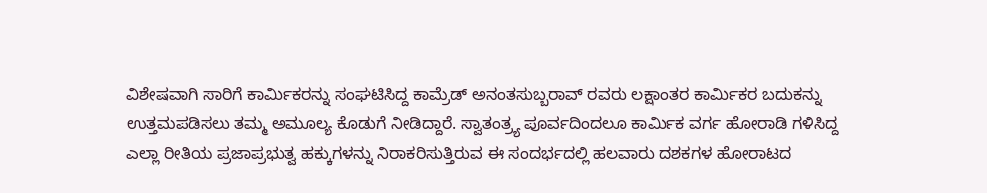ವಿಶೇಷವಾಗಿ ಸಾರಿಗೆ ಕಾರ್ಮಿಕರನ್ನು ಸಂಘಟಿಸಿದ್ದ ಕಾಮ್ರೆಡ್ ಅನಂತಸುಬ್ಬರಾವ್ ರವರು ಲಕ್ಷಾಂತರ ಕಾರ್ಮಿಕರ ಬದುಕನ್ನು ಉತ್ತಮಪಡಿಸಲು ತಮ್ಮ ಅಮೂಲ್ಯ ಕೊಡುಗೆ ನೀಡಿದ್ದಾರೆ. ಸ್ವಾತಂತ್ರ್ಯ ಪೂರ್ವದಿಂದಲೂ ಕಾರ್ಮಿಕ ವರ್ಗ ಹೋರಾಡಿ ಗಳಿಸಿದ್ದ ಎಲ್ಲಾ ರೀತಿಯ ಪ್ರಜಾಪ್ರಭುತ್ವ ಹಕ್ಕುಗಳನ್ನು ನಿರಾಕರಿಸುತ್ತಿರುವ ಈ ಸಂದರ್ಭದಲ್ಲಿ ಹಲವಾರು ದಶಕಗಳ ಹೋರಾಟದ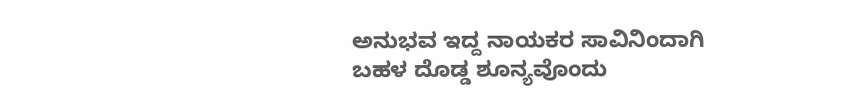ಅನುಭವ ಇದ್ದ ನಾಯಕರ ಸಾವಿನಿಂದಾಗಿ ಬಹಳ ದೊಡ್ಡ ಶೂನ್ಯವೊಂದು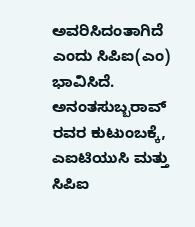ಅವರಿಸಿದಂತಾಗಿದೆ ಎಂದು ಸಿಪಿಐ(ಎಂ) ಭಾವಿಸಿದೆ. ಅನಂತಸುಬ್ಬರಾವ್ ರವರ ಕುಟುಂಬಕ್ಕೆ, ಎಐಟಿಯುಸಿ ಮತ್ತು ಸಿಪಿಐ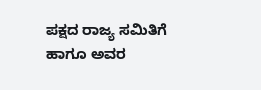ಪಕ್ಷದ ರಾಜ್ಯ ಸಮಿತಿಗೆ ಹಾಗೂ ಅವರ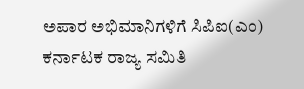ಅಪಾರ ಅಭಿಮಾನಿಗಳಿಗೆ ಸಿಪಿಐ(ಎಂ) ಕರ್ನಾಟಕ ರಾಜ್ಯ ಸಮಿತಿ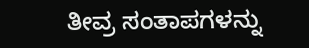ತೀವ್ರ ಸಂತಾಪಗಳನ್ನು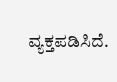ವ್ಯಕ್ತಪಡಿಸಿದೆ.